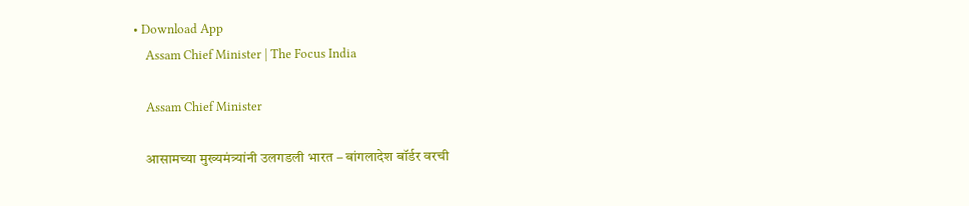• Download App
    Assam Chief Minister | The Focus India

    Assam Chief Minister

    आसामच्या मुख्यमंत्र्यांनी उलगडली भारत – बांगलादेश बॉर्डर वरची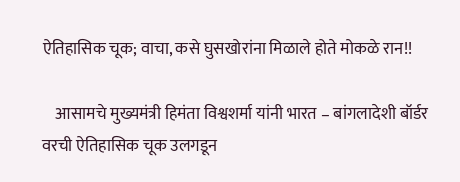ऐतिहासिक चूक; वाचा, कसे घुसखोरांना मिळाले होते मोकळे रान!!

    आसामचे मुख्यमंत्री हिमंता विश्वशर्मा यांनी भारत – बांगलादेशी बॉर्डर वरची ऐतिहासिक चूक उलगडून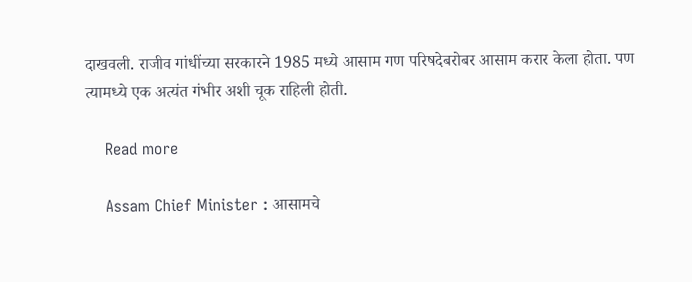दाखवली. राजीव गांधींच्या सरकारने 1985 मध्ये आसाम गण परिषदेबरोबर आसाम करार केला होता. पण त्यामध्ये एक अत्यंत गंभीर अशी चूक राहिली होती.

    Read more

    Assam Chief Minister : आसामचे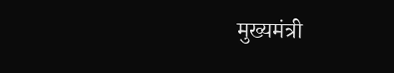मुख्यमंत्री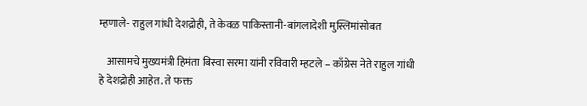म्हणाले- राहुल गांधी देशद्रोही, ते केवळ पाकिस्तानी-बांगलादेशी मुस्लिमांसोबत

    आसामचे मुख्यमंत्री हिमंता बिस्वा सरमा यांनी रविवारी म्हटले – काँग्रेस नेते राहुल गांधी हे देशद्रोही आहेत. ते फक्त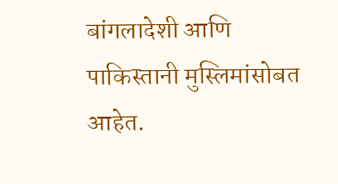बांगलादेशी आणि पाकिस्तानी मुस्लिमांसोबत आहेत.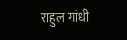राहुल गांधी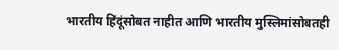भारतीय हिंदूंसोबत नाहीत आणि भारतीय मुस्लिमांसोबतही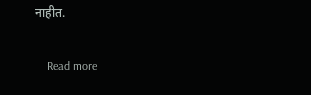नाहीत.

    Read more